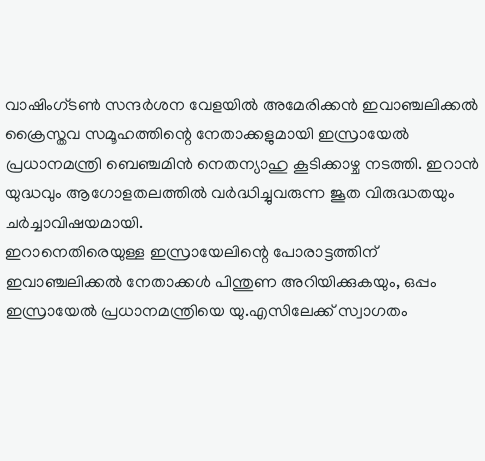വാഷിംഗ്ടൺ സന്ദർശന വേളയിൽ അമേരിക്കൻ ഇവാഞ്ചലിക്കൽ ക്രൈസ്തവ സമൂഹത്തിന്റെ നേതാക്കളുമായി ഇസ്രായേൽ പ്രധാനമന്ത്രി ബെഞ്ചമിൻ നെതന്യാഹു കൂടിക്കാഴ്ച നടത്തി. ഇറാൻ യുദ്ധവും ആഗോളതലത്തിൽ വർദ്ധിച്ചുവരുന്ന ജൂത വിരുദ്ധതയും ചർച്ചാവിഷയമായി.
ഇറാനെതിരെയുള്ള ഇസ്രായേലിന്റെ പോരാട്ടത്തിന് ഇവാഞ്ചലിക്കൽ നേതാക്കൾ പിന്തുണ അറിയിക്കുകയും, ഒപ്പം ഇസ്രായേൽ പ്രധാനമന്ത്രിയെ യു.എസിലേക്ക് സ്വാഗതം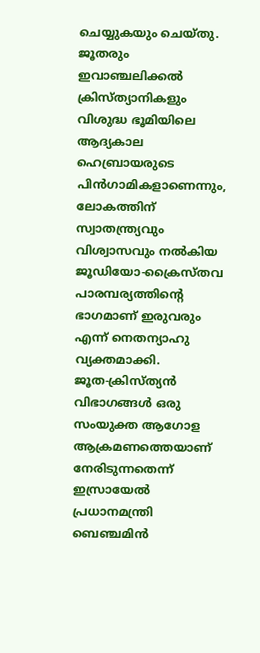ചെയ്യുകയും ചെയ്തു. ജൂതരും ഇവാഞ്ചലിക്കൽ ക്രിസ്ത്യാനികളും വിശുദ്ധ ഭൂമിയിലെ ആദ്യകാല ഹെബ്രായരുടെ പിൻഗാമികളാണെന്നും, ലോകത്തിന് സ്വാതന്ത്ര്യവും വിശ്വാസവും നൽകിയ ജൂഡിയോ-ക്രൈസ്തവ പാരമ്പര്യത്തിന്റെ ഭാഗമാണ് ഇരുവരും എന്ന് നെതന്യാഹു വ്യക്തമാക്കി.
ജൂത-ക്രിസ്ത്യൻ വിഭാഗങ്ങൾ ഒരു സംയുക്ത ആഗോള ആക്രമണത്തെയാണ് നേരിടുന്നതെന്ന് ഇസ്രായേൽ പ്രധാനമന്ത്രി ബെഞ്ചമിൻ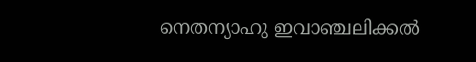നെതന്യാഹു ഇവാഞ്ചലിക്കൽ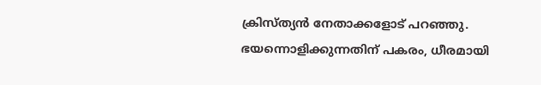ക്രിസ്ത്യൻ നേതാക്കളോട് പറഞ്ഞു. ഭയന്നൊളിക്കുന്നതിന് പകരം, ധീരമായി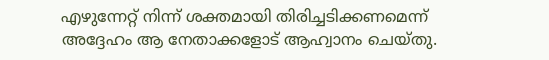എഴുന്നേറ്റ് നിന്ന് ശക്തമായി തിരിച്ചടിക്കണമെന്ന് അദ്ദേഹം ആ നേതാക്കളോട് ആഹ്വാനം ചെയ്തു.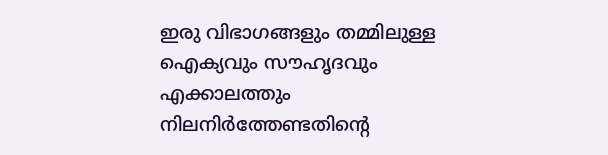ഇരു വിഭാഗങ്ങളും തമ്മിലുള്ള ഐക്യവും സൗഹൃദവും എക്കാലത്തും നിലനിർത്തേണ്ടതിന്റെ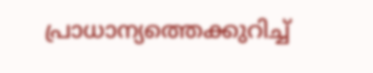പ്രാധാന്യത്തെക്കുറിച്ച്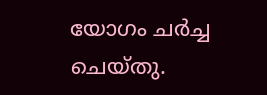യോഗം ചർച്ച ചെയ്തു.